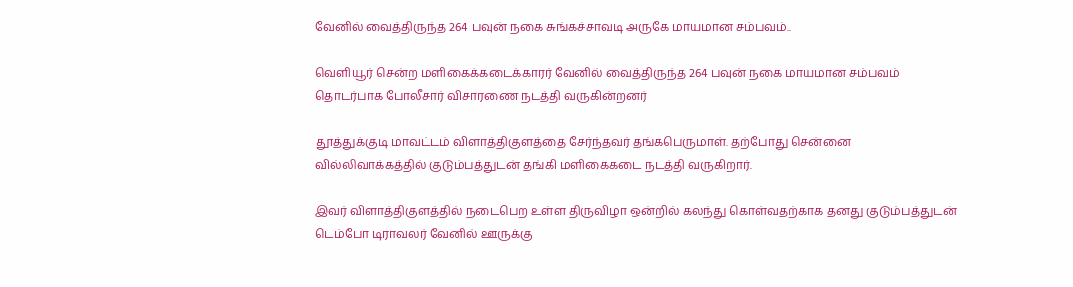வேனில் வைத்திருந்த 264 பவுன் நகை சுங்கச்சாவடி அருகே மாயமான சம்பவம்..

வெளியூர் சென்ற மளிகைக்கடைக்காரர் வேனில் வைத்திருந்த 264 பவுன் நகை மாயமான சம்பவம் தொடர்பாக போலீசார் விசாரணை நடத்தி வருகின்றனர்

தூத்துக்குடி மாவட்டம் விளாத்திகுளத்தை சேர்ந்தவர் தங்கபெருமாள். தற்போது சென்னை வில்லிவாக்கத்தில் குடும்பத்துடன் தங்கி மளிகைகடை நடத்தி வருகிறார்.

இவர் விளாத்திகுளத்தில் நடைபெற உள்ள திருவிழா ஒன்றில் கலந்து கொள்வதற்காக தனது குடும்பத்துடன் டெம்போ டிராவலர் வேனில் ஊருக்கு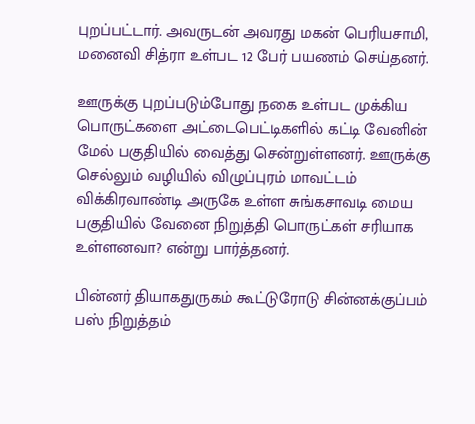புறப்பட்டார். அவருடன் அவரது மகன் பெரியசாமி, மனைவி சித்ரா உள்பட 12 பேர் பயணம் செய்தனர்.

ஊருக்கு புறப்படும்போது நகை உள்பட முக்கிய பொருட்களை அட்டைபெட்டிகளில் கட்டி வேனின் மேல் பகுதியில் வைத்து சென்றுள்ளனர். ஊருக்கு செல்லும் வழியில் விழுப்புரம் மாவட்டம் விக்கிரவாண்டி அருகே உள்ள சுங்கசாவடி மைய பகுதியில் வேனை நிறுத்தி பொருட்கள் சரியாக உள்ளனவா? என்று பார்த்தனர்.

பின்னர் தியாகதுருகம் கூட்டுரோடு சின்னக்குப்பம் பஸ் நிறுத்தம்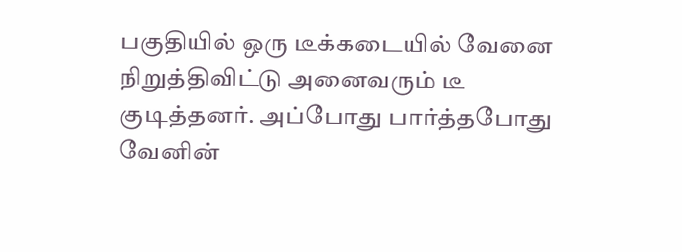பகுதியில் ஒரு டீக்கடையில் வேனை நிறுத்திவிட்டு அனைவரும் டீ குடித்தனர். அப்போது பார்த்தபோது வேனின்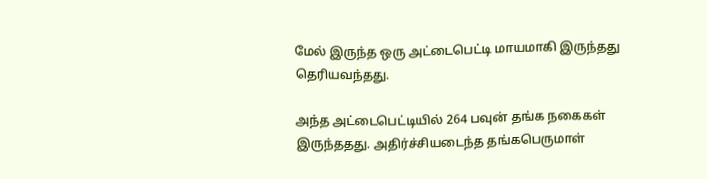மேல் இருந்த ஒரு அட்டைபெட்டி மாயமாகி இருந்தது தெரியவந்தது.

அந்த அட்டைபெட்டியில் 264 பவுன் தங்க நகைகள் இருந்ததது. அதிர்ச்சியடைந்த தங்கபெருமாள்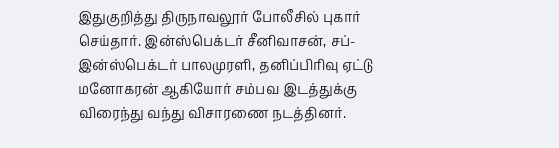இதுகுறித்து திருநாவலூர் போலீசில் புகார் செய்தார். இன்ஸ்பெக்டர் சீனிவாசன், சப்-இன்ஸ்பெக்டர் பாலமுரளி, தனிப்பிரிவு ஏட்டு மனோகரன் ஆகியோர் சம்பவ இடத்துக்கு விரைந்து வந்து விசாரணை நடத்தினர்.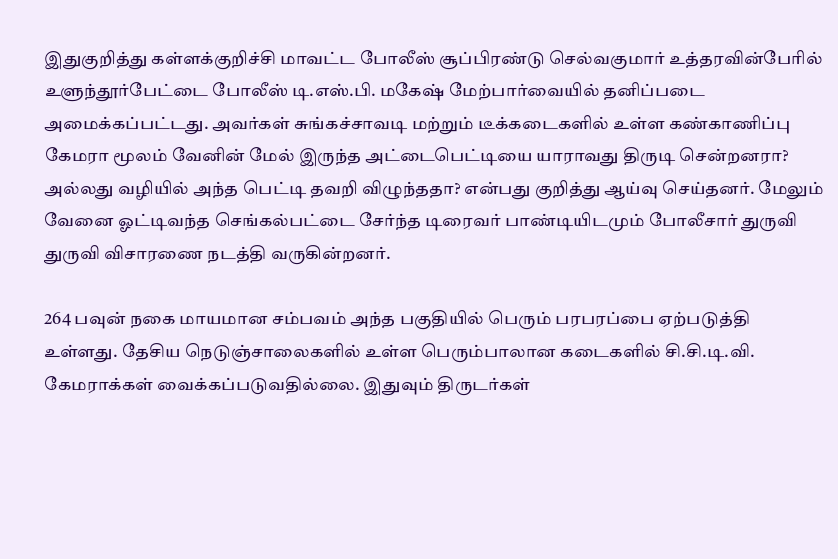இதுகுறித்து கள்ளக்குறிச்சி மாவட்ட போலீஸ் சூப்பிரண்டு செல்வகுமார் உத்தரவின்பேரில் உளுந்தூர்பேட்டை போலீஸ் டி.எஸ்.பி. மகேஷ் மேற்பார்வையில் தனிப்படை அமைக்கப்பட்டது. அவர்கள் சுங்கச்சாவடி மற்றும் டீக்கடைகளில் உள்ள கண்காணிப்பு கேமரா மூலம் வேனின் மேல் இருந்த அட்டைபெட்டியை யாராவது திருடி சென்றனரா? அல்லது வழியில் அந்த பெட்டி தவறி விழுந்ததா? என்பது குறித்து ஆய்வு செய்தனர். மேலும் வேனை ஓட்டிவந்த செங்கல்பட்டை சேர்ந்த டிரைவர் பாண்டியிடமும் போலீசார் துருவி துருவி விசாரணை நடத்தி வருகின்றனர்.

264 பவுன் நகை மாயமான சம்பவம் அந்த பகுதியில் பெரும் பரபரப்பை ஏற்படுத்தி உள்ளது. தேசிய நெடுஞ்சாலைகளில் உள்ள பெரும்பாலான கடைகளில் சி.சி.டி.வி. கேமராக்கள் வைக்கப்படுவதில்லை. இதுவும் திருடர்கள்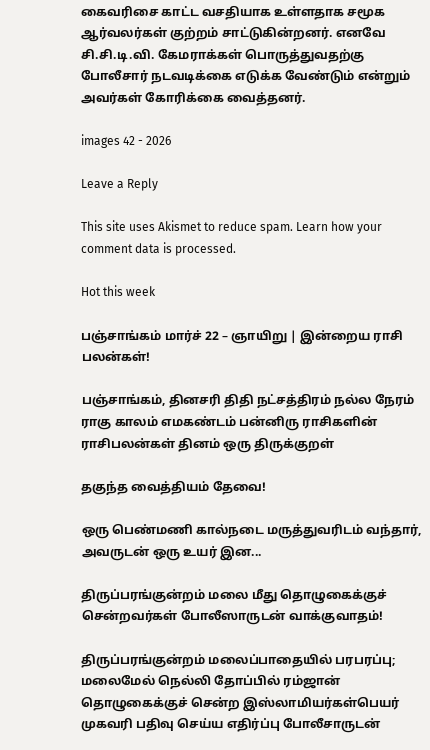கைவரிசை காட்ட வசதியாக உள்ளதாக சமூக ஆர்வலர்கள் குற்றம் சாட்டுகின்றனர். எனவே சி.சி.டி.வி. கேமராக்கள் பொருத்துவதற்கு போலீசார் நடவடிக்கை எடுக்க வேண்டும் என்றும் அவர்கள் கோரிக்கை வைத்தனர்.

images 42 - 2026

Leave a Reply

This site uses Akismet to reduce spam. Learn how your comment data is processed.

Hot this week

பஞ்சாங்கம் மார்ச் 22 – ஞாயிறு | இன்றைய ராசி பலன்கள்!

பஞ்சாங்கம், தினசரி திதி நட்சத்திரம் நல்ல நேரம் ராகு காலம் எமகண்டம் பன்னிரு ராசிகளின் ராசிபலன்கள் தினம் ஒரு திருக்குறள்

தகுந்த வைத்தியம் தேவை!

ஒரு பெண்மணி கால்நடை மருத்துவரிடம் வந்தார், அவருடன் ஒரு உயர் இன...

திருப்பரங்குன்றம் மலை மீது தொழுகைக்குச் சென்றவர்கள் போலீஸாருடன் வாக்குவாதம்!

திருப்பரங்குன்றம் மலைப்பாதையில் பரபரப்பு; மலைமேல் நெல்லி தோப்பில் ரம்ஜான் தொழுகைக்குச் சென்ற இஸ்லாமியர்கள்பெயர் முகவரி பதிவு செய்ய எதிர்ப்பு போலீசாருடன்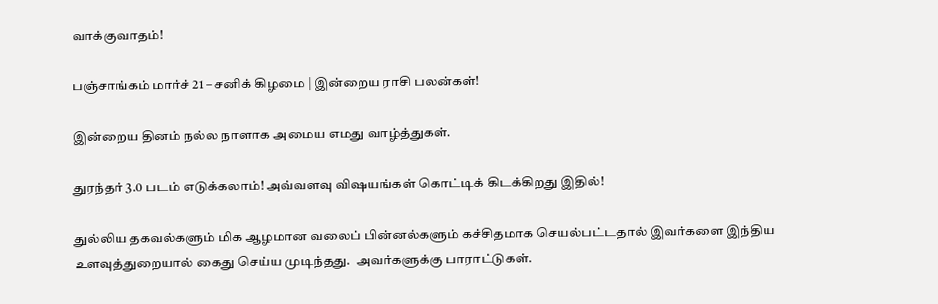வாக்குவாதம்!

பஞ்சாங்கம் மார்ச் 21 – சனிக் கிழமை | இன்றைய ராசி பலன்கள்!

இன்றைய தினம் நல்ல நாளாக அமைய எமது வாழ்த்துகள்.

துரந்தர் 3.0 படம் எடுக்கலாம்! அவ்வளவு விஷயங்கள் கொட்டிக் கிடக்கிறது இதில்!

துல்லிய தகவல்களும் மிக ஆழமான வலைப் பின்னல்களும் கச்சிதமாக செயல்பட்டதால் இவர்களை இந்திய உளவுத்துறையால் கைது செய்ய முடிந்தது.  அவர்களுக்கு பாராட்டுகள்.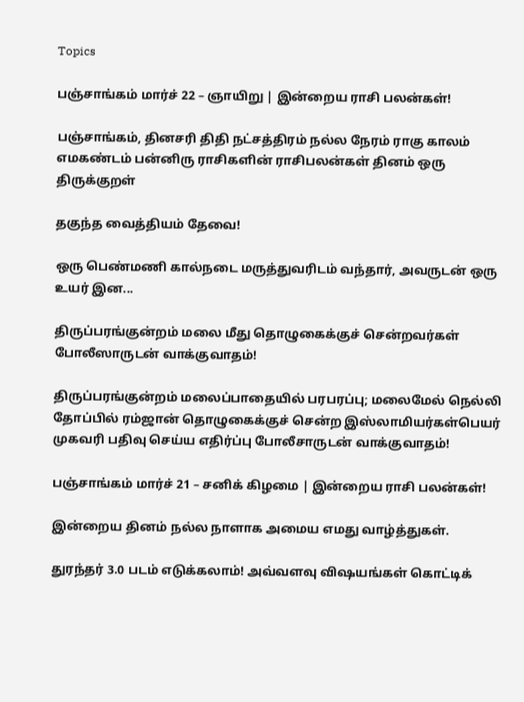Topics

பஞ்சாங்கம் மார்ச் 22 – ஞாயிறு | இன்றைய ராசி பலன்கள்!

பஞ்சாங்கம், தினசரி திதி நட்சத்திரம் நல்ல நேரம் ராகு காலம் எமகண்டம் பன்னிரு ராசிகளின் ராசிபலன்கள் தினம் ஒரு திருக்குறள்

தகுந்த வைத்தியம் தேவை!

ஒரு பெண்மணி கால்நடை மருத்துவரிடம் வந்தார், அவருடன் ஒரு உயர் இன...

திருப்பரங்குன்றம் மலை மீது தொழுகைக்குச் சென்றவர்கள் போலீஸாருடன் வாக்குவாதம்!

திருப்பரங்குன்றம் மலைப்பாதையில் பரபரப்பு; மலைமேல் நெல்லி தோப்பில் ரம்ஜான் தொழுகைக்குச் சென்ற இஸ்லாமியர்கள்பெயர் முகவரி பதிவு செய்ய எதிர்ப்பு போலீசாருடன் வாக்குவாதம்!

பஞ்சாங்கம் மார்ச் 21 – சனிக் கிழமை | இன்றைய ராசி பலன்கள்!

இன்றைய தினம் நல்ல நாளாக அமைய எமது வாழ்த்துகள்.

துரந்தர் 3.0 படம் எடுக்கலாம்! அவ்வளவு விஷயங்கள் கொட்டிக்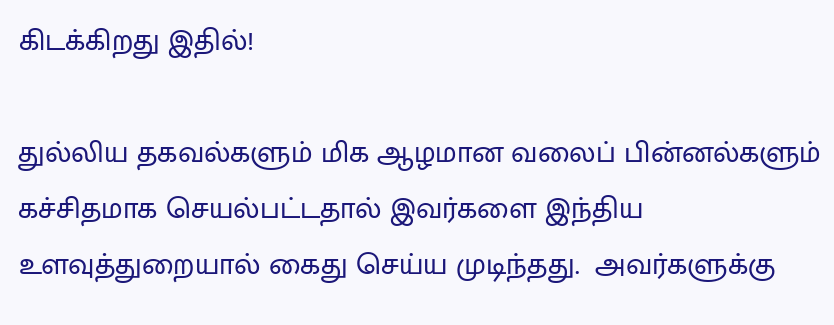கிடக்கிறது இதில்!

துல்லிய தகவல்களும் மிக ஆழமான வலைப் பின்னல்களும் கச்சிதமாக செயல்பட்டதால் இவர்களை இந்திய உளவுத்துறையால் கைது செய்ய முடிந்தது.  அவர்களுக்கு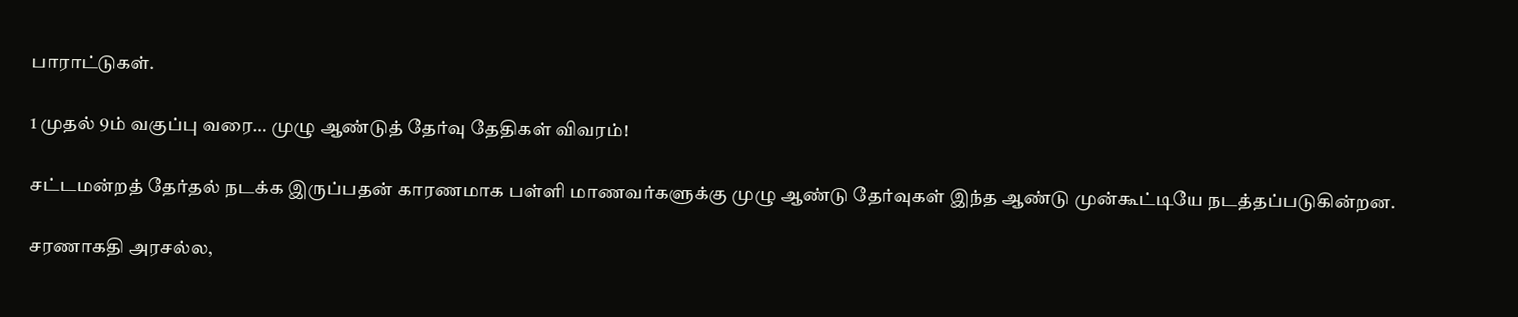பாராட்டுகள்.

1 முதல் 9ம் வகுப்பு வரை… முழு ஆண்டுத் தேர்வு தேதிகள் விவரம்!

சட்டமன்றத் தேர்தல் நடக்க இருப்பதன் காரணமாக பள்ளி மாணவர்களுக்கு முழு ஆண்டு தேர்வுகள் இந்த ஆண்டு முன்கூட்டியே நடத்தப்படுகின்றன.

சரணாகதி அரசல்ல,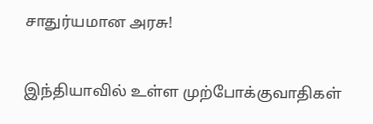சாதுர்யமான அரசு!

இந்தியாவில் உள்ள முற்போக்குவாதிகள்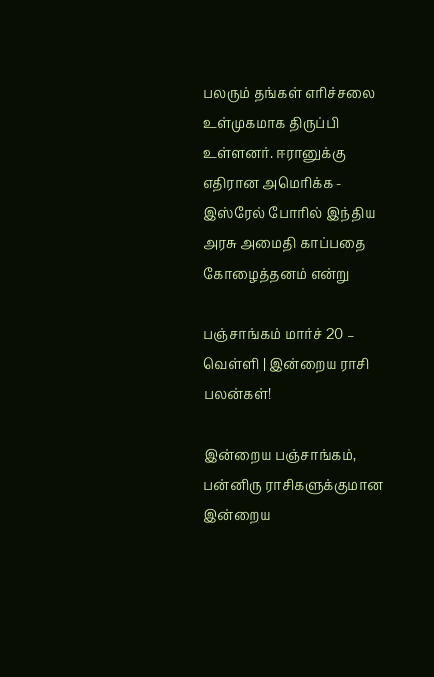பலரும் தங்கள் எரிச்சலை உள்முகமாக திருப்பி உள்ளனர். ஈரானுக்கு எதிரான அமெரிக்க - இஸ்ரேல் போரில் இந்திய அரசு அமைதி காப்பதை கோழைத்தனம் என்று

பஞ்சாங்கம் மார்ச் 20 – வெள்ளி | இன்றைய ராசி பலன்கள்!

இன்றைய பஞ்சாங்கம், பன்னிரு ராசிகளுக்குமான இன்றைய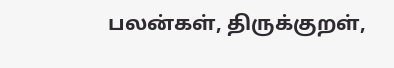பலன்கள், திருக்குறள்,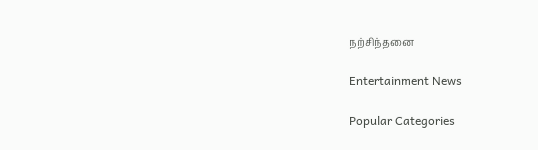நற்சிந்தனை

Entertainment News

Popular Categories